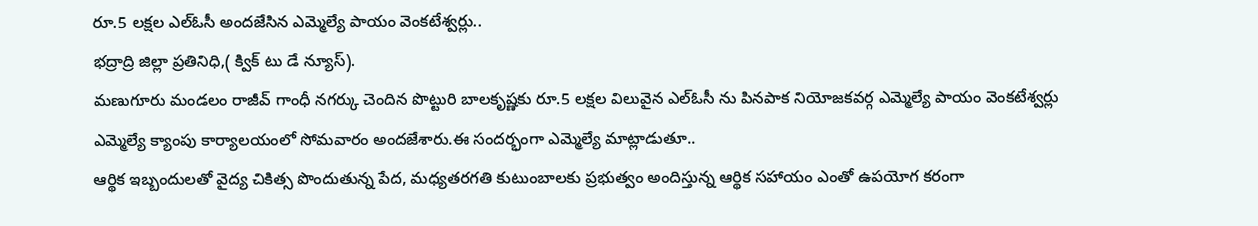రూ.5 లక్షల ఎల్ఓసీ అందజేసిన ఎమ్మెల్యే పాయం వెంకటేశ్వర్లు..
భద్రాద్రి జిల్లా ప్రతినిధి,( క్విక్ టు డే న్యూస్).
మణుగూరు మండలం రాజీవ్ గాంధీ నగర్కు చెందిన పొట్టురి బాలకృష్ణకు రూ.5 లక్షల విలువైన ఎల్ఓసీ ను పినపాక నియోజకవర్గ ఎమ్మెల్యే పాయం వెంకటేశ్వర్లు ఎమ్మెల్యే క్యాంపు కార్యాలయంలో సోమవారం అందజేశారు.ఈ సందర్భంగా ఎమ్మెల్యే మాట్లాడుతూ..
ఆర్థిక ఇబ్బందులతో వైద్య చికిత్స పొందుతున్న పేద, మధ్యతరగతి కుటుంబాలకు ప్రభుత్వం అందిస్తున్న ఆర్థిక సహాయం ఎంతో ఉపయోగ కరంగా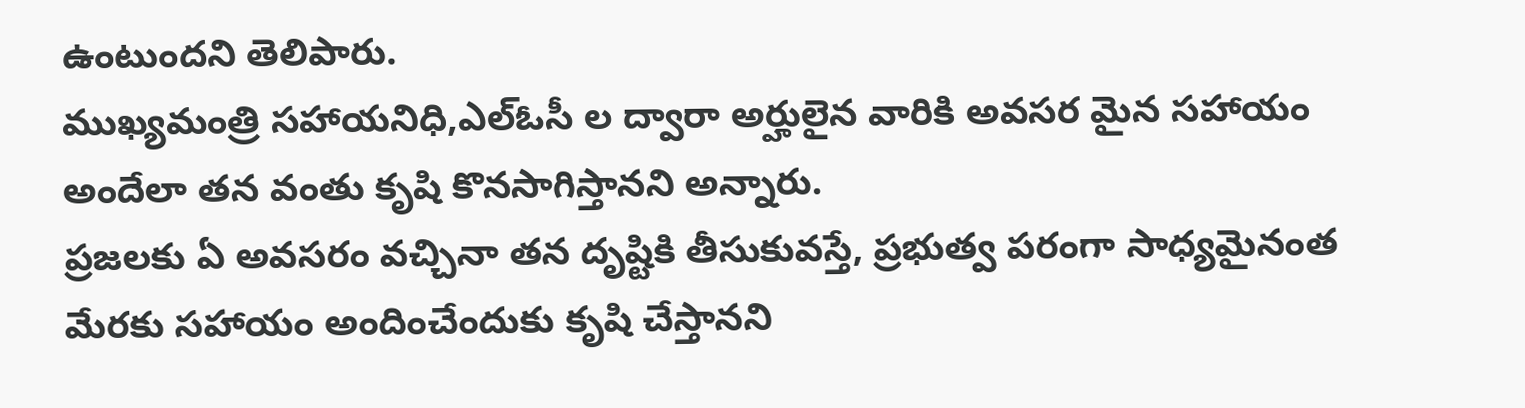ఉంటుందని తెలిపారు.
ముఖ్యమంత్రి సహాయనిధి,ఎల్ఓసీ ల ద్వారా అర్హులైన వారికి అవసర మైన సహాయం అందేలా తన వంతు కృషి కొనసాగిస్తానని అన్నారు.
ప్రజలకు ఏ అవసరం వచ్చినా తన దృష్టికి తీసుకువస్తే, ప్రభుత్వ పరంగా సాధ్యమైనంత మేరకు సహాయం అందించేందుకు కృషి చేస్తానని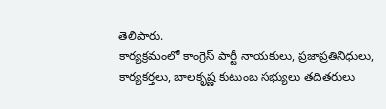తెలిపారు.
కార్యక్రమంలో కాంగ్రెస్ పార్టీ నాయకులు, ప్రజాప్రతినిధులు, కార్యకర్తలు, బాలకృష్ణ కుటుంబ సభ్యులు తదితరులు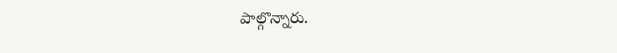పాల్గొన్నారు.